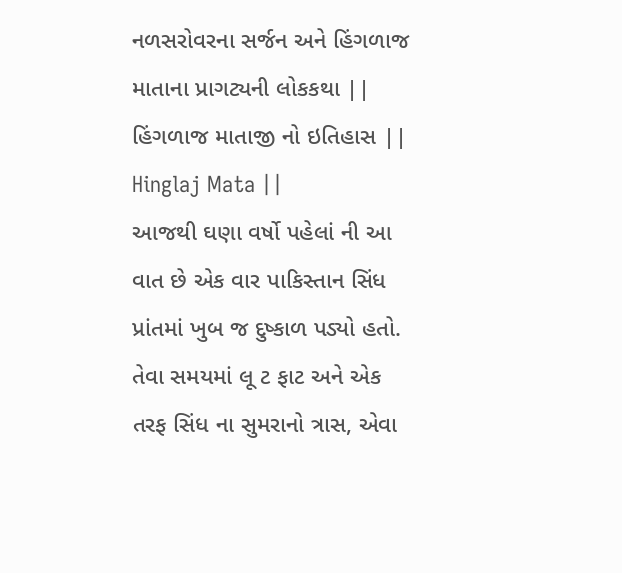નળસરોવરના સર્જન અને હિંગળાજ માતાના પ્રાગટ્યની લોકકથા || હિંગળાજ માતાજી નો ઇતિહાસ || Hinglaj Mata ||
આજથી ઘણા વર્ષો પહેલાં ની આ વાત છે એક વાર પાકિસ્તાન સિંધ પ્રાંતમાં ખુબ જ દુષ્કાળ પડ્યો હતો. તેવા સમયમાં લૂ ટ ફાટ અને એક તરફ સિંધ ના સુમરાનો ત્રાસ, એવા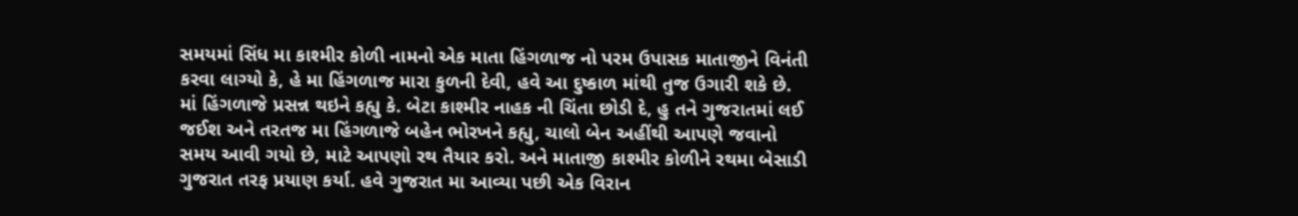સમયમાં સિંધ મા કાશ્મીર કોળી નામનો એક માતા હિંગળાજ નો પરમ ઉપાસક માતાજીને વિનંતી કરવા લાગ્યો કે, હે મા હિંગળાજ મારા કુળની દેવી, હવે આ દુષ્કાળ માંથી તુજ ઉગારી શકે છે. માં હિંગળાજે પ્રસન્ન થઇને કહ્યુ કે. બેટા કાશ્મીર નાહક ની ચિંતા છોડી દે, હુ તને ગુજરાતમાં લઈ જઈશ અને તરતજ મા હિંગળાજે બહેન ભોરખને કહ્યુ, ચાલો બેન અહીંથી આપણે જવાનો સમય આવી ગયો છે, માટે આપણો રથ તૈયાર કરો. અને માતાજી કાશ્મીર કોળીને રથમા બેસાડી ગુજરાત તરફ પ્રયાણ કર્યા. હવે ગુજરાત મા આવ્યા પછી એક વિરાન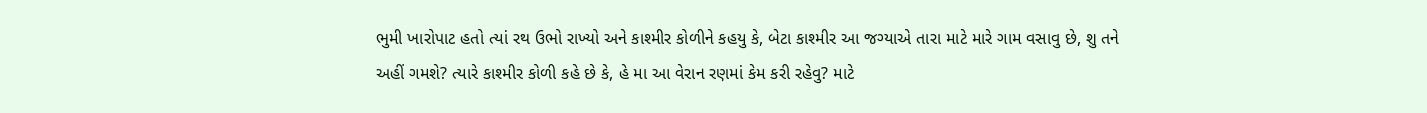ભુમી ખારોપાટ હતો ત્યાં રથ ઉભો રાખ્યો અને કાશ્મીર કોળીને કહયુ કે, બેટા કાશ્મીર આ જગ્યાએ તારા માટે મારે ગામ વસાવુ છે, શુ તને અહીં ગમશે? ત્યારે કાશ્મીર કોળી કહે છે કે, હે મા આ વેરાન રણમાં કેમ કરી રહેવુ? માટે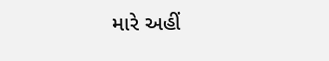મારે અહીં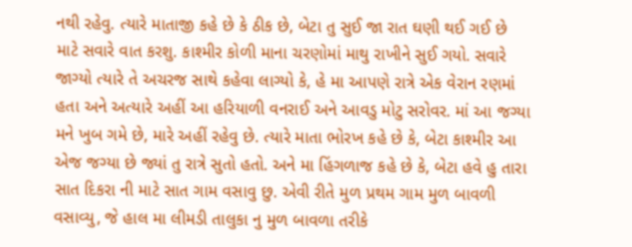નથી રહેવુ. ત્યારે માતાજી કહે છે કે ઠીક છે, બેટા તુ સુઈ જા રાત ઘણી થઈ ગઈ છે માટે સવારે વાત કરશુ. કાશ્મીર કોળી માના ચરણોમાં માથુ રાખીને સુઈ ગયો. સવારે જાગ્યો ત્યારે તે અચરજ સાથે કહેવા લાગ્યો કે, હે મા આપણે રાત્રે એક વેરાન રણમાં હતા અને અત્યારે અહીં આ હરિયાળી વનરાઈ અને આવડુ મોટુ સરોવર. માં આ જગ્યા મને ખુબ ગમે છે, મારે અહીં રહેવુ છે. ત્યારે માતા ભોરખ કહે છે કે, બેટા કાશ્મીર આ એજ જગ્યા છે જ્યાં તુ રાત્રે સુતો હતો. અને મા હિંગળાજ કહે છે કે, બેટા હવે હુ તારા સાત દિકરા ની માટે સાત ગામ વસાવુ છુ. એવી રીતે મુળ પ્રથમ ગામ મુળ બાવળી વસાવ્યુ, જે હાલ મા લીમડી તાલુકા નુ મુળ બાવળા તરીકે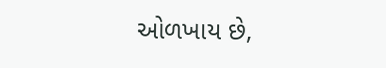ઓળખાય છે,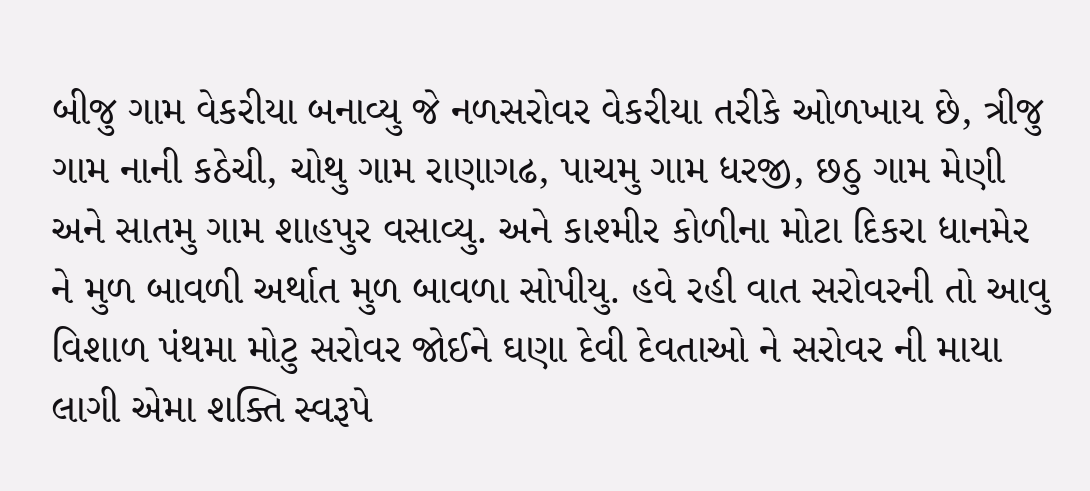બીજુ ગામ વેકરીયા બનાવ્યુ જે નળસરોવર વેકરીયા તરીકે ઓળખાય છે, ત્રીજુ ગામ નાની કઠેચી, ચોથુ ગામ રાણાગઢ, પાચમુ ગામ ધરજી, છઠુ ગામ મેણી અને સાતમુ ગામ શાહપુર વસાવ્યુ. અને કાશ્મીર કોળીના મોટા દિકરા ધાનમેર ને મુળ બાવળી અર્થાત મુળ બાવળા સોપીયુ. હવે રહી વાત સરોવરની તો આવુ વિશાળ પંથમા મોટુ સરોવર જોઈને ઘણા દેવી દેવતાઓ ને સરોવર ની માયા લાગી એમા શક્તિ સ્વરૂપે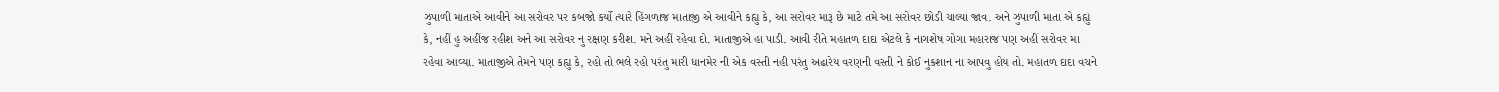ઝુપાળી માતાએ આવીને આ સરોવર પર કબજો કર્યો ત્યારે હિંગળાજ માતાજી એ આવીને કહ્યુ કે, આ સરોવર મારૂ છે માટે તમે આ સરોવર છોડી ચાલ્યા જાવ. અને ઝુપાળી માતા એ કહ્યું કે, નહીં હુ અહીંજ રહીશ અને આ સરોવર નુ રક્ષણ કરીશ. મને અહીં રહેવા દો. માતાજીએ હા પાડી. આવી રીતે મહાતળ દાદા એટલે કે નાગશેષ ગોગા મહારાજ પણ અહીં સરોવર મા રહેવા આવ્યા. માતાજીએ તેમને પણ કહ્યુ કે, રહો તો ભલે રહો પરંતુ મારી ધાનમેર ની એક વસ્તી નહી પરંતુ અઢારેય વરણની વસ્તી ને કોઈ નુકશાન ના આપવુ હોય તો. મહાતળ દાદા વચને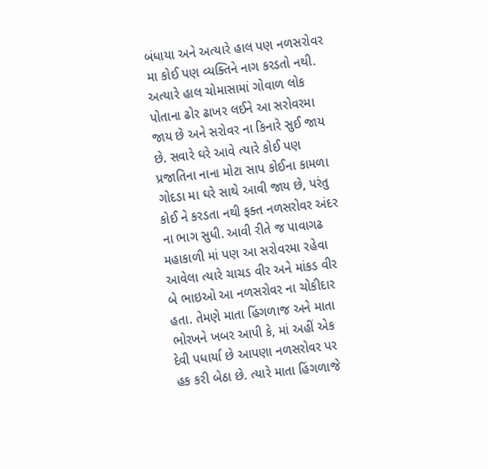બંધાયા અને અત્યારે હાલ પણ નળસરોવર મા કોઈ પણ વ્યક્તિને નાગ કરડતો નથી. અત્યારે હાલ ચોમાસામાં ગોવાળ લોક પોતાના ઢોર ઢાખર લઈને આ સરોવરમા જાય છે અને સરોવર ના કિનારે સુઈ જાય છે. સવારે ઘરે આવે ત્યારે કોઈ પણ પ્રજાતિના નાના મોટા સાપ કોઈના કામળા ગોદડા મા ઘરે સાથે આવી જાય છે, પરંતુ કોઈ ને કરડતા નથી ફક્ત નળસરોવર અંદર ના ભાગ સુધી. આવી રીતે જ પાવાગઢ મહાકાળી માં પણ આ સરોવરમા રહેવા આવેલા ત્યારે ચાચડ વીર અને માંકડ વીર બે ભાઇઓ આ નળસરોવર ના ચોકીદાર હતા. તેમણે માતા હિંગળાજ અને માતા ભોરખને ખબર આપી કે, માં અહીં એક દેવી પધાર્યા છે આપણા નળસરોવર પર હક કરી બેઠા છે. ત્યારે માતા હિંગળાજે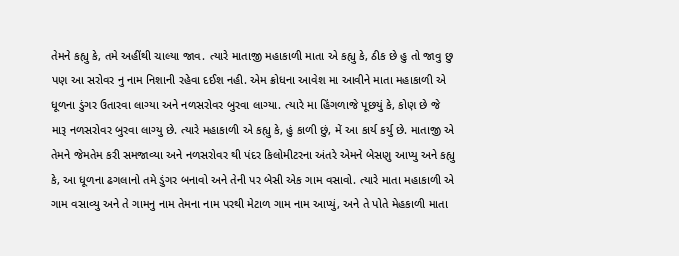તેમને કહ્યુ કે, તમે અહીંથી ચાલ્યા જાવ. ત્યારે માતાજી મહાકાળી માતા એ કહ્યુ કે, ઠીક છે હુ તો જાવુ છુ પણ આ સરોવર નુ નામ નિશાની રહેવા દઈશ નહી. એમ ક્રોધના આવેશ મા આવીને માતા મહાકાળી એ ધૂળના ડુંગર ઉતારવા લાગ્યા અને નળસરોવર બુરવા લાગ્યા. ત્યારે મા હિંગળાજે પૂછયું કે, કોણ છે જે મારૂ નળસરોવર બુરવા લાગ્યુ છે. ત્યારે મહાકાળી એ કહ્યુ કે, હું કાળી છું, મેં આ કાર્ય કર્યુ છે. માતાજી એ તેમને જેમતેમ કરી સમજાવ્યા અને નળસરોવર થી પંદર કિલોમીટરના અંતરે એમને બેસણુ આપ્યુ અને કહ્યુ કે, આ ધૂળના ઢગલાનો તમે ડુંગર બનાવો અને તેની પર બેસી એક ગામ વસાવો. ત્યારે માતા મહાકાળી એ ગામ વસાવ્યુ અને તે ગામનુ નામ તેમના નામ પરથી મેટાળ ગામ નામ આપ્યું, અને તે પોતે મેહકાળી માતા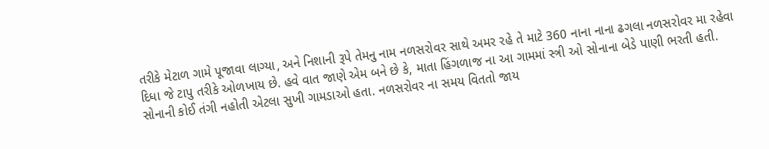તરીકે મેટાળ ગામે પૂજાવા લાગ્યા, અને નિશાની રૂપે તેમનુ નામ નળસરોવર સાથે અમર રહે તે માટે 360 નાના નાના ઢગલા નળસરોવર મા રહેવા દિધા જે ટાપુ તરીકે ઓળખાય છે. હવે વાત જાણે એમ બને છે કે, માતા હિંગળાજ ના આ ગામમાં સ્ત્રી ઓ સોનાના બેડે પાણી ભરતી હતી. સોનાની કોઈ તંગી નહોતી એટલા સુખી ગામડાઓ હતા. નળસરોવર ના સમય વિતતો જાય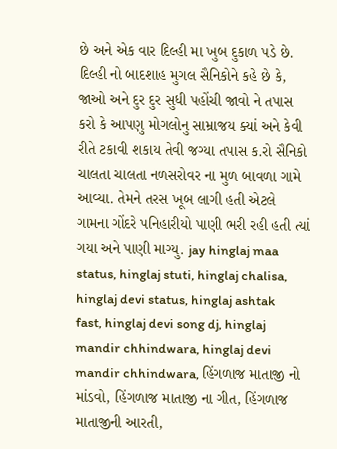છે અને એક વાર દિલ્હી મા ખુબ દુકાળ પડે છે. દિલ્હી નો બાદશાહ મુગલ સૈનિકોને કહે છે કે, જાઓ અને દુર દુર સુધી પહોંચી જાવો ને તપાસ કરો કે આપણુ મોગલોનુ સામ્રાજય ક્યાં અને કેવી રીતે ટકાવી શકાય તેવી જગ્યા તપાસ ક.રો સૈનિકો ચાલતા ચાલતા નળસરોવર ના મુળ બાવળા ગામે આવ્યા. તેમને તરસ ખૂબ લાગી હતી એટલે ગામના ગોંદરે પનિહારીયો પાણી ભરી રહી હતી ત્યાં ગયા અને પાણી માગ્યુ. jay hinglaj maa status, hinglaj stuti, hinglaj chalisa, hinglaj devi status, hinglaj ashtak fast, hinglaj devi song dj, hinglaj mandir chhindwara, hinglaj devi mandir chhindwara, હિંગળાજ માતાજી નો માંડવો, હિંગળાજ માતાજી ના ગીત, હિંગળાજ માતાજીની આરતી,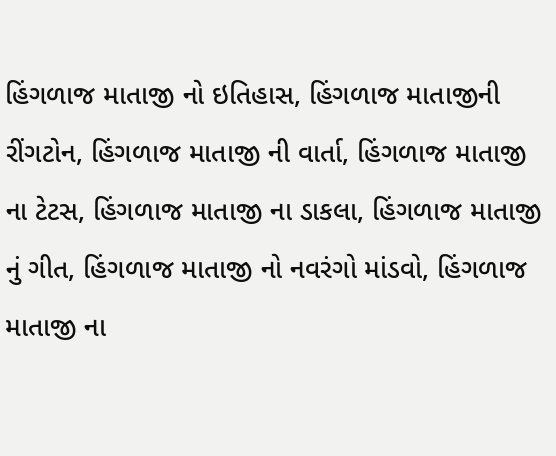હિંગળાજ માતાજી નો ઇતિહાસ, હિંગળાજ માતાજીની રીંગટોન, હિંગળાજ માતાજી ની વાર્તા, હિંગળાજ માતાજી ના ટેટસ, હિંગળાજ માતાજી ના ડાકલા, હિંગળાજ માતાજી નું ગીત, હિંગળાજ માતાજી નો નવરંગો માંડવો, હિંગળાજ માતાજી ના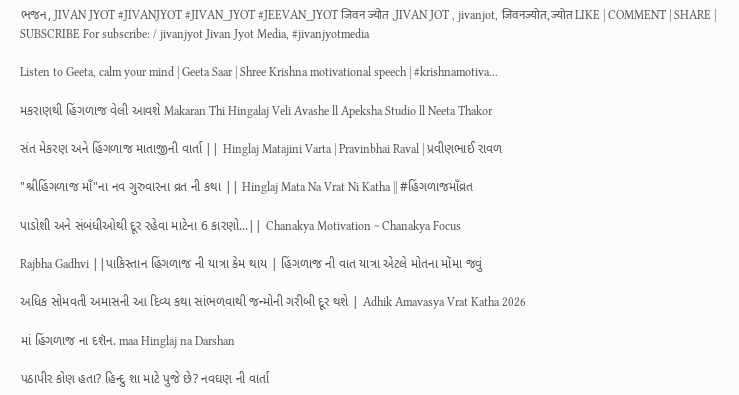ભજન, JIVAN JYOT #JIVANJYOT #JIVAN_JYOT #JEEVAN_JYOT जिवन ज्योत ,JIVAN JOT , jivanjot, जिवनज्योत, ज्योत LIKE | COMMENT | SHARE | SUBSCRIBE For subscribe: / jivanjyot Jivan Jyot Media, #jivanjyotmedia

Listen to Geeta, calm your mind | Geeta Saar | Shree Krishna motivational speech | #krishnamotiva...

મકરાણથી હિંગળાજ વેલી આવશે Makaran Thi Hingalaj Veli Avashe ll Apeksha Studio ll Neeta Thakor

સંત મેકરણ અને હિંગળાજ માતાજીની વાર્તા || Hinglaj Matajini Varta | Pravinbhai Raval | પ્રવીણભાઈ રાવળ

"શ્રીહિંગળાજ માઁ"ના નવ ગુરુવારના વ્રત ની કથા || Hinglaj Mata Na Vrat Ni Katha || #હિંગળાજમાઁવ્રત

પાડોશી અને સંબંધીઓથી દૂર રહેવા માટેના 6 કારણો...|| Chanakya Motivation ~ Chanakya Focus

Rajbha Gadhvi ||પાકિસ્તાન હિંગળાજ ની યાત્રા કેમ થાય | હિંગળાજ ની વાત યાત્રા એટલે મોતના મોંમા જવું

અધિક સોમવતી અમાસની આ દિવ્ય કથા સાંભળવાથી જન્મોની ગરીબી દૂર થશે | Adhik Amavasya Vrat Katha 2026

માં હિંગળાજ ના દશૅન. maa Hinglaj na Darshan

પઠાપીર કોણ હતા? હિન્દુ શા માટે પુજે છે? નવઘણ ની વાર્તા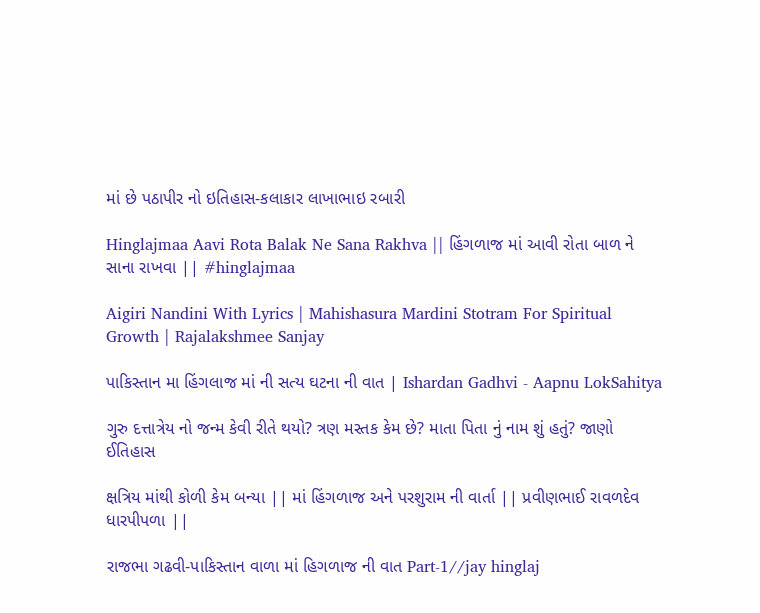માં છે પઠાપીર નો ઇતિહાસ-કલાકાર લાખાભાઇ રબારી

Hinglajmaa Aavi Rota Balak Ne Sana Rakhva || હિંગળાજ માં આવી રોતા બાળ ને સાના રાખવા || #hinglajmaa

Aigiri Nandini With Lyrics | Mahishasura Mardini Stotram For Spiritual Growth | Rajalakshmee Sanjay

પાકિસ્તાન મા હિંગલાજ માં ની સત્ય ઘટના ની વાત | Ishardan Gadhvi - Aapnu LokSahitya

ગુરુ દત્તાત્રેય નો જન્મ કેવી રીતે થયો? ત્રણ મસ્તક કેમ છે? માતા પિતા નું નામ શું હતું? જાણો ઈતિહાસ

ક્ષત્રિય માંથી કોળી કેમ બન્યા || માં હિંગળાજ અને પરશુરામ ની વાર્તા || પ્રવીણભાઈ રાવળદેવ ધારપીપળા ||

રાજભા ગઢવી-પાકિસ્તાન વાળા માં હિગળાજ ની વાત Part-1//jay hinglaj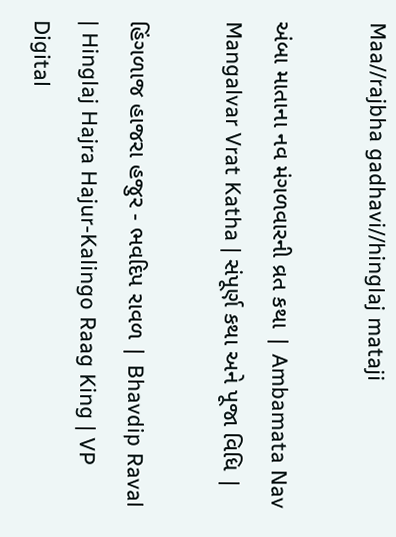Maa//rajbha gadhavi//hinglaj mataji

અંબા માતાના નવ મંગળવારની વ્રત કથા | Ambamata Nav Mangalvar Vrat Katha | સંપૂર્ણ કથા અને પૂજા વિધિ |

હિંગળાજ હાજરા હજુર - ભવદિપ રાવળ | Bhavdip Raval | Hinglaj Hajra Hajur-Kalingo Raag King | VP Digital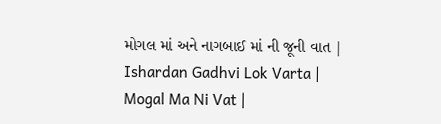મોગલ માં અને નાગબાઈ માં ની જૂની વાત | Ishardan Gadhvi Lok Varta | Mogal Ma Ni Vat |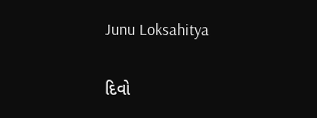Junu Loksahitya

દિવો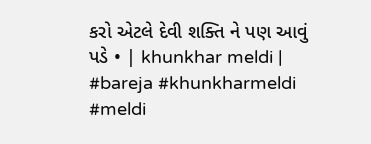કરો એટલે દેવી શક્તિ ને પણ આવું પડે • | khunkhar meldi | #bareja #khunkharmeldi #meldi